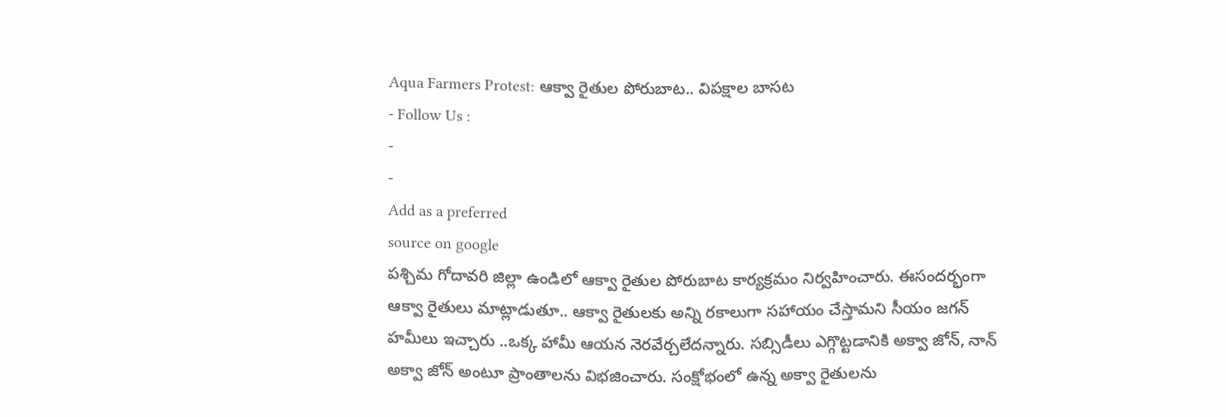Aqua Farmers Protest: ఆక్వా రైతుల పోరుబాట.. విపక్షాల బాసట
- Follow Us :
-
-
Add as a preferred
source on google
పశ్చిమ గోదావరి జిల్లా ఉండిలో ఆక్వా రైతుల పోరుబాట కార్యక్రమం నిర్వహించారు. ఈసందర్భంగా ఆక్వా రైతులు మాట్లాడుతూ.. ఆక్వా రైతులకు అన్ని రకాలుగా సహాయం చేస్తామని సీయం జగన్ హమీలు ఇచ్చారు ..ఒక్క హామీ ఆయన నెరవేర్చలేదన్నారు. సబ్సిడీలు ఎగ్గొట్టడానికి అక్వా జోన్, నాన్ అక్వా జోన్ అంటూ ప్రాంతాలను విభజించారు. సంక్షోభంలో ఉన్న అక్వా రైతులను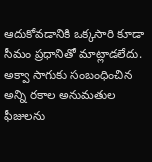ఆదుకోవడానికి ఒక్కసారి కూడా సీమం ప్రధానితో మాట్లాడలేదు. అక్వా సాగుకు సంబంధించిన అన్ని రకాల అనుమతుల ఫీజులను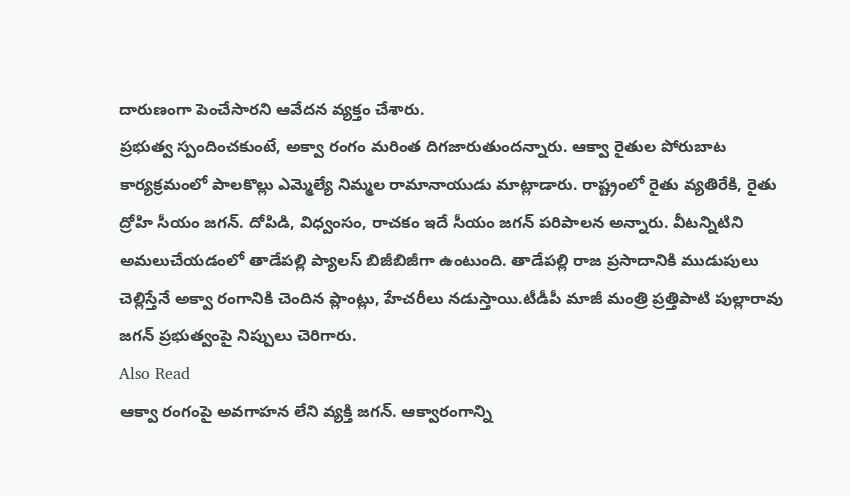దారుణంగా పెంచేసారని ఆవేదన వ్యక్తం చేశారు.
ప్రభుత్వ స్పందించకుంటే, అక్వా రంగం మరింత దిగజారుతుందన్నారు. ఆక్వా రైతుల పోరుబాట కార్యక్రమంలో పాలకొల్లు ఎమ్మెల్యే నిమ్మల రామానాయుడు మాట్లాడారు. రాష్ట్రంలో రైతు వ్యతిరేకి, రైతు ద్రోహి సీయం జగన్. దోపిడి, విధ్వంసం, రాచకం ఇదే సీయం జగన్ పరిపాలన అన్నారు. వీటన్నిటిని అమలుచేయడంలో తాడేపల్లి ప్యాలస్ బిజీబిజీగా ఉంటుంది. తాడేపల్లి రాజ ప్రసాదానికి ముడుపులు చెల్లిస్తేనే అక్వా రంగానికి చెందిన ప్లాంట్లు, హేచరీలు నడుస్తాయి.టీడీపీ మాజీ మంత్రి ప్రత్తిపాటి పుల్లారావు జగన్ ప్రభుత్వంపై నిప్పులు చెరిగారు.
Also Read
ఆక్వా రంగంపై అవగాహన లేని వ్యక్తి జగన్. ఆక్వారంగాన్ని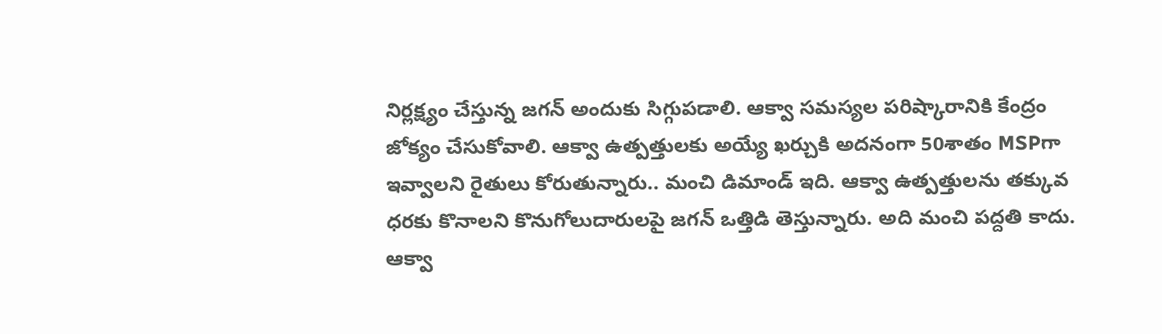నిర్లక్ష్యం చేస్తున్న జగన్ అందుకు సిగ్గుపడాలి. ఆక్వా సమస్యల పరిష్కారానికి కేంద్రం జోక్యం చేసుకోవాలి. ఆక్వా ఉత్పత్తులకు అయ్యే ఖర్చుకి అదనంగా 50శాతం MSPగా ఇవ్వాలని రైతులు కోరుతున్నారు.. మంచి డిమాండ్ ఇది. ఆక్వా ఉత్పత్తులను తక్కువ ధరకు కొనాలని కొనుగోలుదారులపై జగన్ ఒత్తిడి తెస్తున్నారు. అది మంచి పద్దతి కాదు. ఆక్వా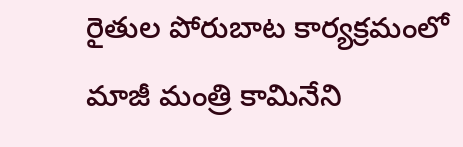రైతుల పోరుబాట కార్యక్రమంలో మాజీ మంత్రి కామినేని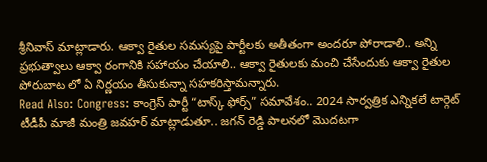శ్రీనివాస్ మాట్లాడారు. ఆక్వా రైతుల సమస్యపై పార్టీలకు అతీతంగా అందరూ పోరాడాలి.. అన్ని ప్రభుత్వాలు ఆక్వా రంగానికి సహాయం చేయాలి.. ఆక్వా రైతులకు మంచి చేసేందుకు ఆక్వా రైతుల పోరుబాట లో ఏ నిర్ణయం తీసుకున్నా సహకరిస్తామన్నారు.
Read Also: Congress: కాంగ్రెస్ పార్టీ “టాస్క్ ఫోర్స్” సమావేశం.. 2024 సార్వత్రిక ఎన్నికలే టార్గెట్
టీడీపీ మాజీ మంత్రి జవహర్ మాట్లాడుతూ.. జగన్ రెడ్డి పాలనలో మొదటగా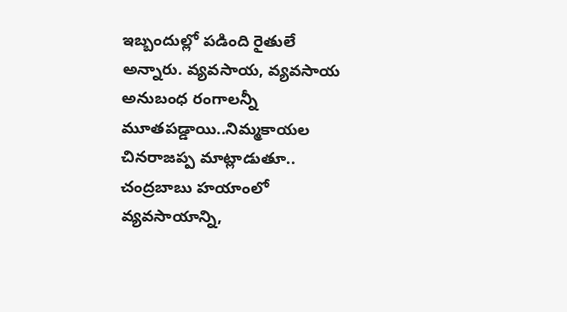ఇబ్బందుల్లో పడింది రైతులే అన్నారు. వ్యవసాయ, వ్యవసాయ అనుబంధ రంగాలన్నీ మూతపడ్డాయి..నిమ్మకాయల చినరాజప్ప మాట్లాడుతూ.. చంద్రబాబు హయాంలో వ్యవసాయాన్ని,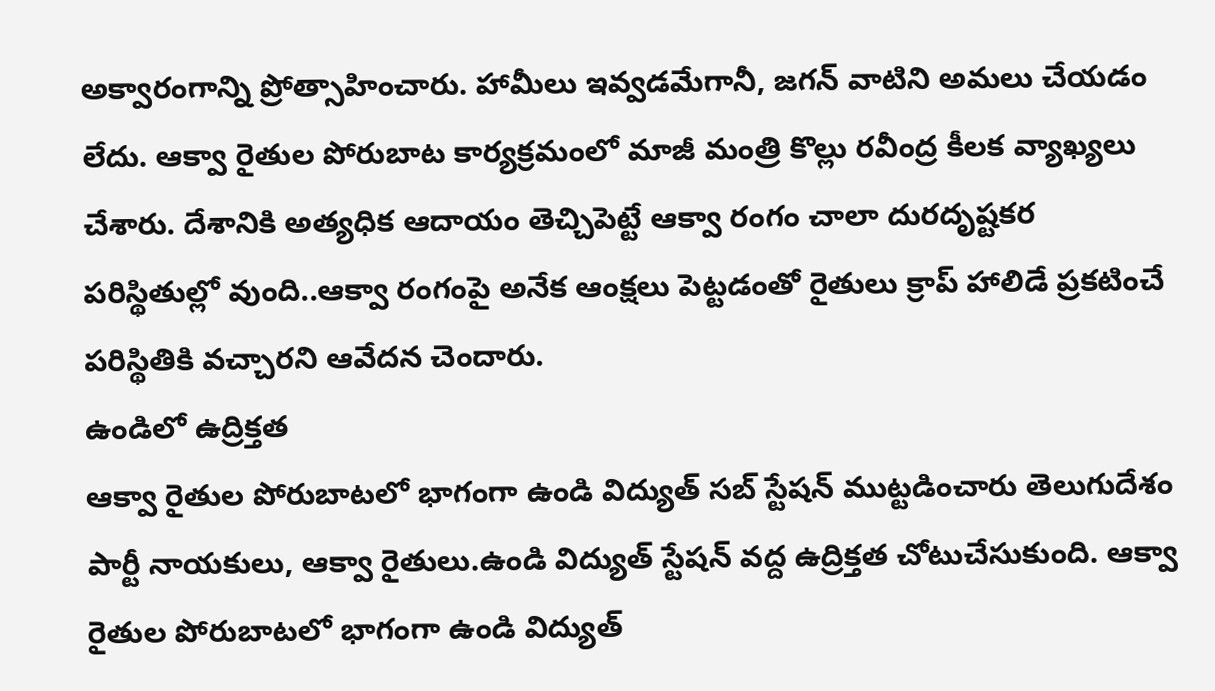అక్వారంగాన్ని ప్రోత్సాహించారు. హామీలు ఇవ్వడమేగానీ, జగన్ వాటిని అమలు చేయడం లేదు. ఆక్వా రైతుల పోరుబాట కార్యక్రమంలో మాజీ మంత్రి కొల్లు రవీంద్ర కీలక వ్యాఖ్యలు చేశారు. దేశానికి అత్యధిక ఆదాయం తెచ్చిపెట్టే ఆక్వా రంగం చాలా దురదృష్టకర పరిస్థితుల్లో వుంది..ఆక్వా రంగంపై అనేక ఆంక్షలు పెట్టడంతో రైతులు క్రాప్ హాలిడే ప్రకటించే పరిస్థితికి వచ్చారని ఆవేదన చెందారు.
ఉండిలో ఉద్రిక్తత
ఆక్వా రైతుల పోరుబాటలో భాగంగా ఉండి విద్యుత్ సబ్ స్టేషన్ ముట్టడించారు తెలుగుదేశం పార్టీ నాయకులు, ఆక్వా రైతులు.ఉండి విద్యుత్ స్టేషన్ వద్ద ఉద్రిక్తత చోటుచేసుకుంది. ఆక్వా రైతుల పోరుబాటలో భాగంగా ఉండి విద్యుత్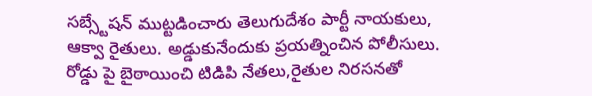సబ్స్టేషన్ ముట్టడించారు తెలుగుదేశం పార్టీ నాయకులు, ఆక్వా రైతులు. అడ్డుకునేందుకు ప్రయత్నించిన పోలీసులు. రోడ్డు పై బైఠాయించి టిడిపి నేతలు,రైతుల నిరసనతో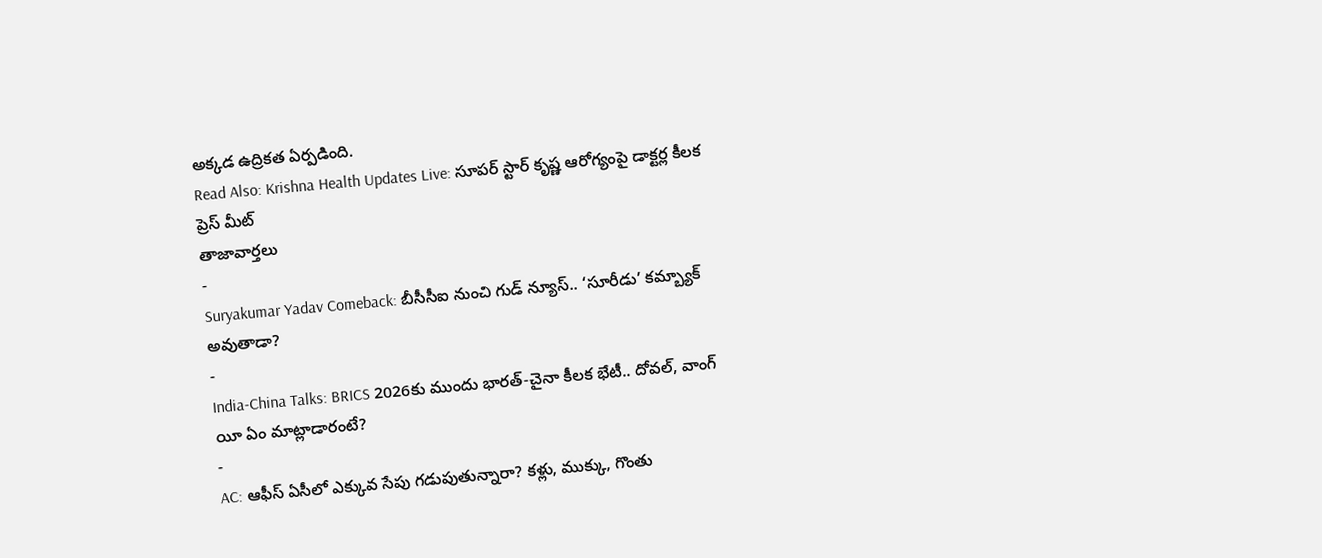అక్కడ ఉద్రికత ఏర్పడింది.
Read Also: Krishna Health Updates Live: సూపర్ స్టార్ కృష్ణ ఆరోగ్యంపై డాక్టర్ల కీలక ప్రెస్ మీట్
తాజావార్తలు
-
Suryakumar Yadav Comeback: బీసీసీఐ నుంచి గుడ్ న్యూస్.. ‘సూరీడు’ కమ్బ్యాక్ అవుతాడా?
-
India-China Talks: BRICS 2026కు ముందు భారత్-చైనా కీలక భేటీ.. దోవల్, వాంగ్ యీ ఏం మాట్లాడారంటే?
-
AC: ఆఫీస్ ఏసీలో ఎక్కువ సేపు గడుపుతున్నారా? కళ్లు, ముక్కు, గొంతు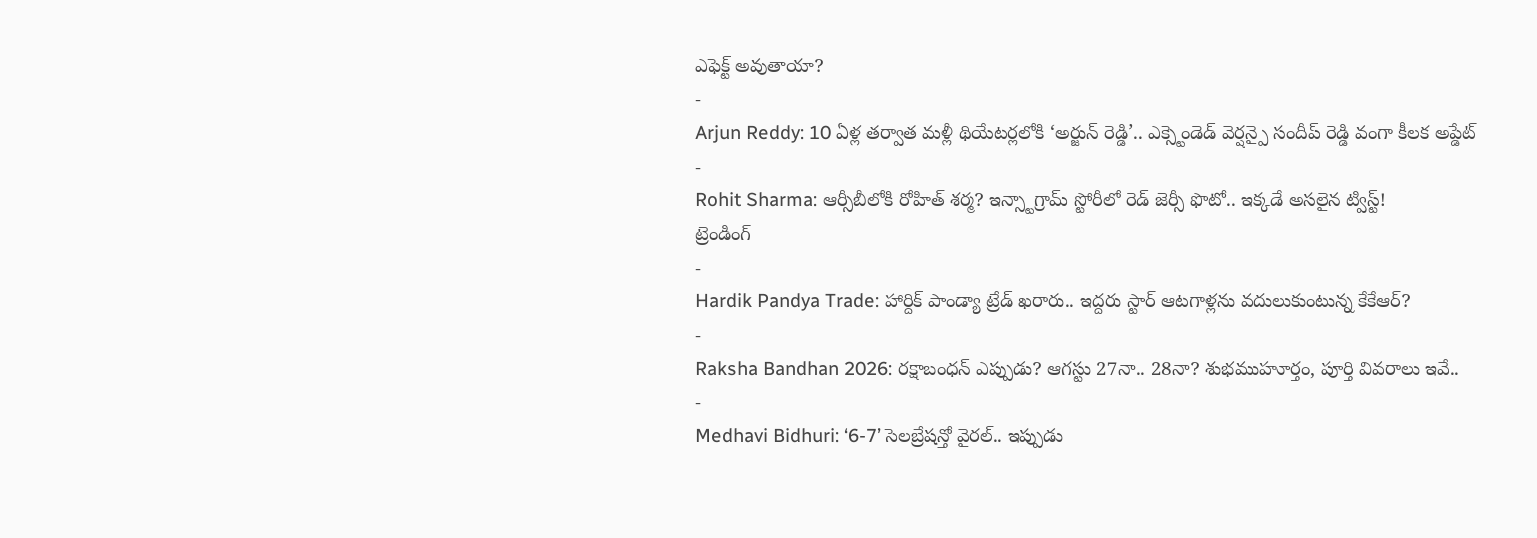ఎఫెక్ట్ అవుతాయా?
-
Arjun Reddy: 10 ఏళ్ల తర్వాత మళ్లీ థియేటర్లలోకి ‘అర్జున్ రెడ్డి’.. ఎక్స్టెండెడ్ వెర్షన్పై సందీప్ రెడ్డి వంగా కీలక అప్డేట్
-
Rohit Sharma: ఆర్సీబీలోకి రోహిత్ శర్మ? ఇన్స్టాగ్రామ్ స్టోరీలో రెడ్ జెర్సీ ఫొటో.. ఇక్కడే అసలైన ట్విస్ట్!
ట్రెండింగ్
-
Hardik Pandya Trade: హార్దిక్ పాండ్యా ట్రేడ్ ఖరారు.. ఇద్దరు స్టార్ ఆటగాళ్లను వదులుకుంటున్న కేకేఆర్?
-
Raksha Bandhan 2026: రక్షాబంధన్ ఎప్పుడు? ఆగస్టు 27నా.. 28నా? శుభముహూర్తం, పూర్తి వివరాలు ఇవే..
-
Medhavi Bidhuri: ‘6-7’ సెలబ్రేషన్తో వైరల్.. ఇప్పుడు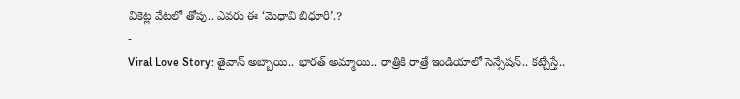వికెట్ల వేటలో తోపు.. ఎవరు ఈ ‘మెధావి బిధూరి’.?
-
Viral Love Story: తైవాన్ అబ్బాయి.. భారత్ అమ్మాయి.. రాత్రికి రాత్రే ఇండియాలో సెన్సేషన్.. కట్చేస్తే..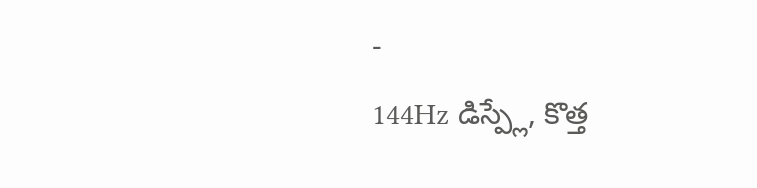-
144Hz డిస్ప్లే, కొత్త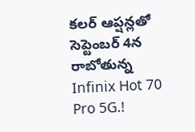కలర్ ఆప్షన్లతో సెప్టెంబర్ 4న రాబోతున్న Infinix Hot 70 Pro 5G.!